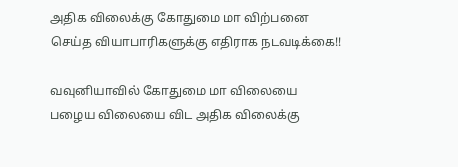அதிக விலைக்கு கோதுமை மா விற்பனை செய்த வியாபாரிகளுக்கு எதிராக நடவடிக்கை!!

வவுனியாவில் கோதுமை மா விலையை பழைய விலையை விட அதிக விலைக்கு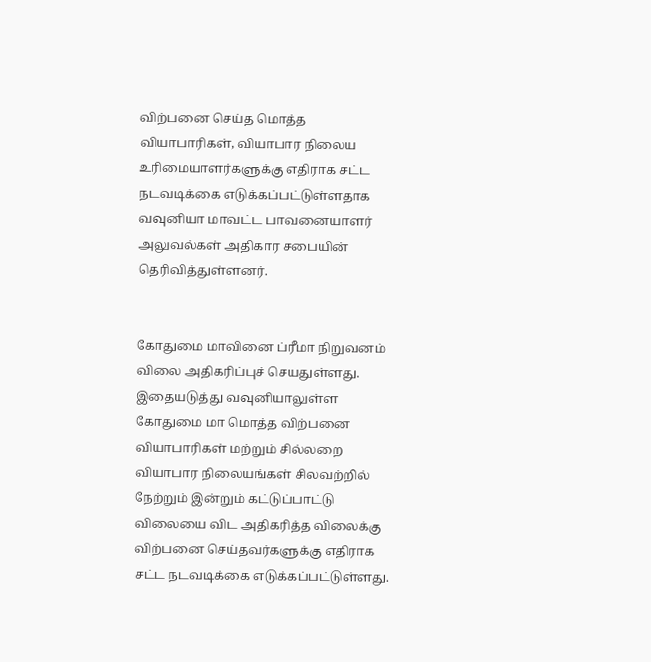விற்பனை செய்த மொத்த வியாபாரிகள், வியாபார நிலைய உரிமையாளர்களுக்கு எதிராக சட்ட நடவடிக்கை எடுக்கப்பட்டுள்ளதாக வவுனியா மாவட்ட பாவனையாளர் அலுவல்கள் அதிகார சபையின் தெரிவித்துள்ளனர்.


கோதுமை மாவினை ப்ரீமா நிறுவனம் விலை அதிகரிப்புச் செயதுள்ளது. இதையடுத்து வவுனியாலுள்ள கோதுமை மா மொத்த விற்பனை வியாபாரிகள் மற்றும் சில்லறை வியாபார நிலையங்கள் சிலவற்றில் நேற்றும் இன்றும் கட்டுப்பாட்டு விலையை விட அதிகரித்த விலைக்கு விற்பனை செய்தவர்களுக்கு எதிராக சட்ட நடவடிக்கை எடுக்கப்பட்டுள்ளது.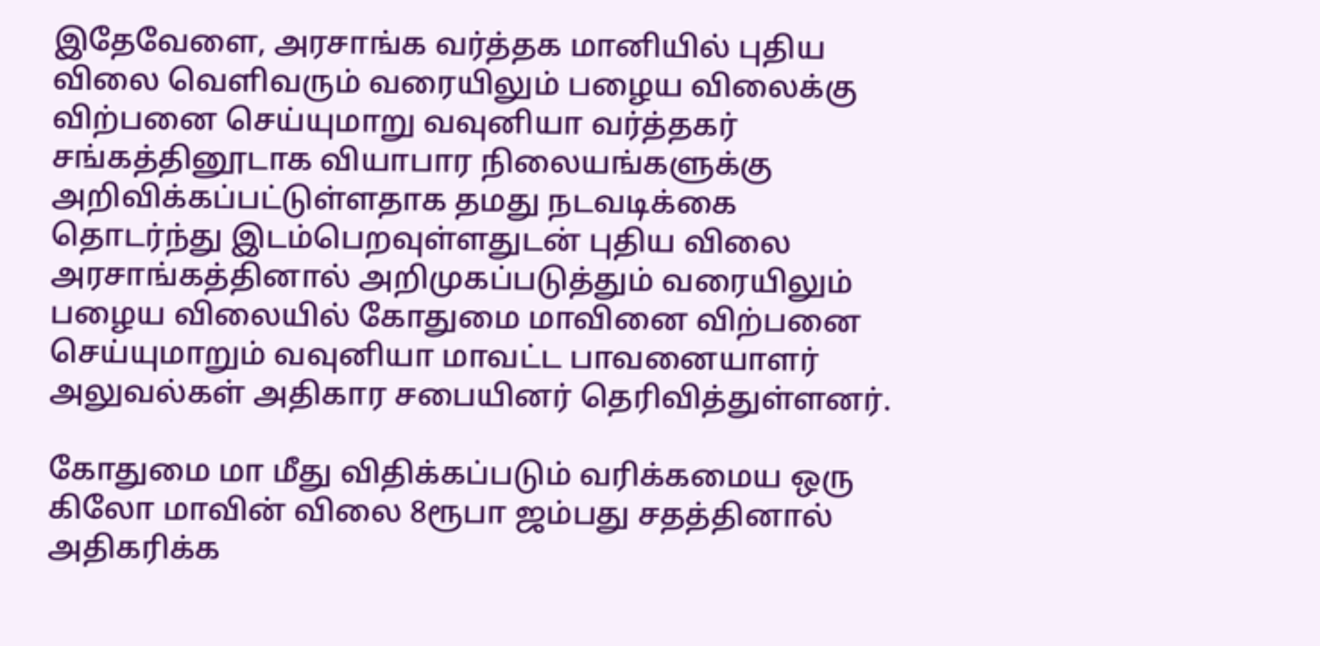இதேவேளை, அரசாங்க வர்த்தக மானியில் புதிய விலை வெளிவரும் வரையிலும் பழைய விலைக்கு விற்பனை செய்யுமாறு வவுனியா வர்த்தகர் சங்கத்தினூடாக வியாபார நிலையங்களுக்கு அறிவிக்கப்பட்டுள்ளதாக தமது நடவடிக்கை தொடர்ந்து இடம்பெறவுள்ளதுடன் புதிய விலை அரசாங்கத்தினால் அறிமுகப்படுத்தும் வரையிலும் பழைய விலையில் கோதுமை மாவினை விற்பனை செய்யுமாறும் வவுனியா மாவட்ட பாவனையாளர் அலுவல்கள் அதிகார சபையினர் தெரிவித்துள்ளனர்.

கோதுமை மா மீது விதிக்கப்படும் வரிக்கமைய ஒரு கிலோ மாவின் விலை 8ரூபா ஜம்பது சதத்தினால் அதிகரிக்க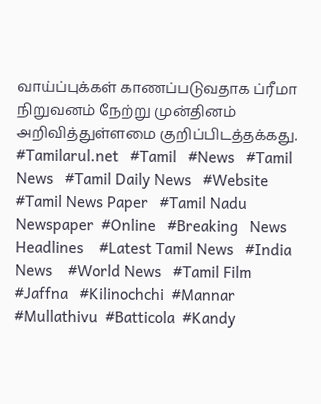வாய்ப்புக்கள் காணப்படுவதாக ப்ரீமா நிறுவனம் நேற்று முன்தினம் அறிவித்துள்ளமை குறிப்பிடத்தக்கது.
#Tamilarul.net   #Tamil   #News   #Tamil News   #Tamil Daily News   #Website   #Tamil News Paper   #Tamil Nadu Newspaper  #Online   #Breaking   News Headlines    #Latest Tamil News   #India News    #World News   #Tamil Film   #Jaffna   #Kilinochchi  #Mannar  #Mullathivu  #Batticola  #Kandy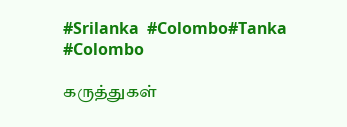#Srilanka  #Colombo#Tanka  #Colombo

கருத்துகள்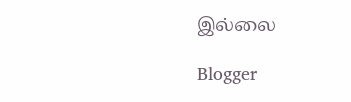இல்லை

Blogger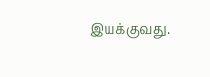இயக்குவது.